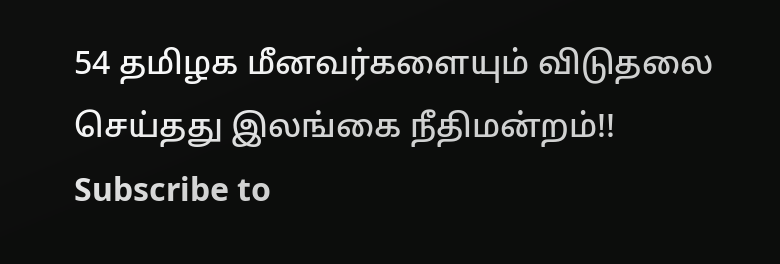54 தமிழக மீனவர்களையும் விடுதலை செய்தது இலங்கை நீதிமன்றம்!!
Subscribe to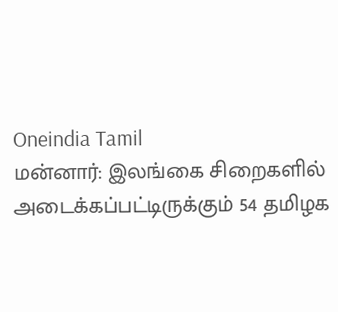Oneindia Tamil
மன்னார்: இலங்கை சிறைகளில் அடைக்கப்பட்டிருக்கும் 54 தமிழக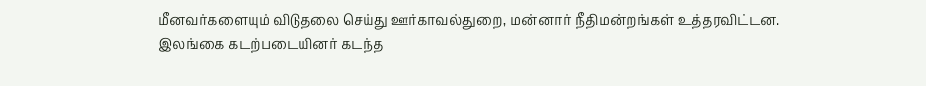மீனவர்களையும் விடுதலை செய்து ஊர்காவல்துறை, மன்னார் நீதிமன்றங்கள் உத்தரவிட்டன.
இலங்கை கடற்படையினர் கடந்த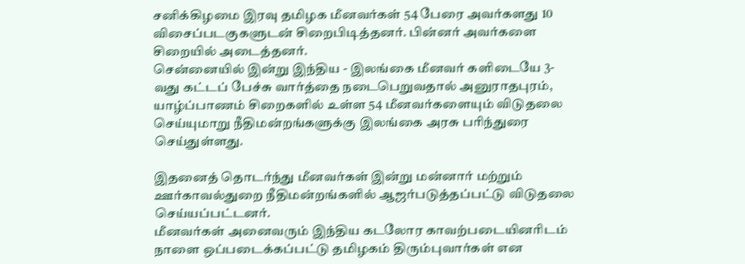சனிக்கிழமை இரவு தமிழக மீனவர்கள் 54 பேரை அவர்களது 10 விசைப்படகுகளுடன் சிறைபிடித்தனர். பின்னர் அவர்களை சிறையில் அடைத்தனர்.
சென்னையில் இன்று இந்திய - இலங்கை மீனவர் களிடையே 3-வது கட்டப் பேச்சு வார்த்தை நடைபெறுவதால் அனுராதபுரம், யாழ்ப்பாணம் சிறைகளில் உள்ள 54 மீனவர்களையும் விடுதலை செய்யுமாறு நீதிமன்றங்களுக்கு இலங்கை அரசு பரிந்துரை செய்துள்ளது.

இதனைத் தொடர்ந்து மீனவர்கள் இன்று மன்னார் மற்றும் ஊர்காவல்துறை நீதிமன்றங்களில் ஆஜர்படுத்தப்பட்டு விடுதலை செய்யப்பட்டனர்.
மீனவர்கள் அனைவரும் இந்திய கடலோர காவற்படையினரிடம் நாளை ஒப்படைக்கப்பட்டு தமிழகம் திரும்புவார்கள் என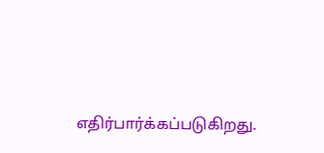எதிர்பார்க்கப்படுகிறது.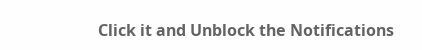Click it and Unblock the Notifications